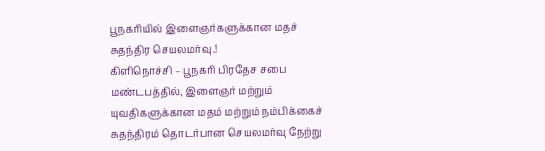பூநகரியில் இளைஞர்களுக்கான மதச் சுதந்திர செயலமர்வு.!
கிளிநொச்சி – பூநகரி பிரதேச சபை மண்டபத்தில், இளைஞர் மற்றும் யுவதிகளுக்கான மதம் மற்றும் நம்பிக்கைச் சுதந்திரம் தொடர்பான செயலமர்வு நேற்று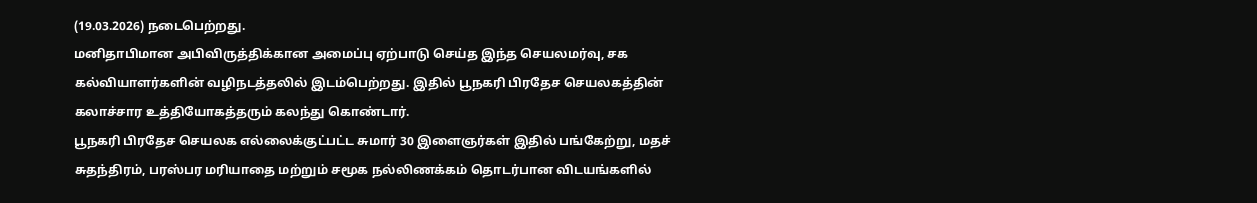(19.03.2026) நடைபெற்றது.
மனிதாபிமான அபிவிருத்திக்கான அமைப்பு ஏற்பாடு செய்த இந்த செயலமர்வு, சக கல்வியாளர்களின் வழிநடத்தலில் இடம்பெற்றது. இதில் பூநகரி பிரதேச செயலகத்தின் கலாச்சார உத்தியோகத்தரும் கலந்து கொண்டார்.
பூநகரி பிரதேச செயலக எல்லைக்குட்பட்ட சுமார் 30 இளைஞர்கள் இதில் பங்கேற்று, மதச் சுதந்திரம், பரஸ்பர மரியாதை மற்றும் சமூக நல்லிணக்கம் தொடர்பான விடயங்களில்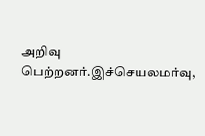அறிவு பெற்றனர்.இச்செயலமர்வு,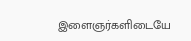இளைஞர்களிடையே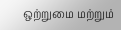ஒற்றுமை மற்றும்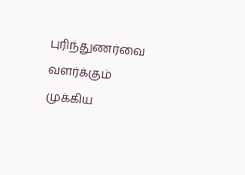புரிந்துணர்வை வளர்க்கும் முக்கிய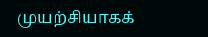முயற்சியாகக்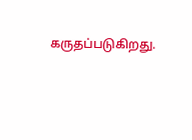கருதப்படுகிறது.